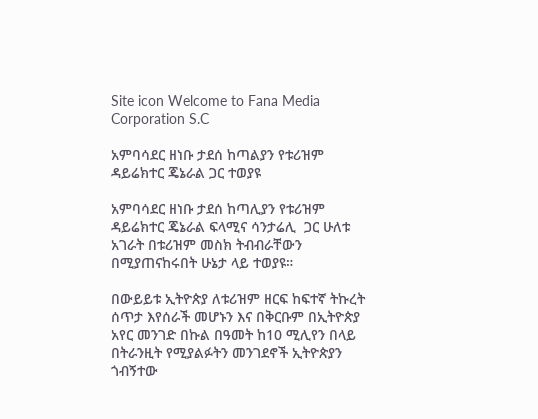Site icon Welcome to Fana Media Corporation S.C

አምባሳደር ዘነቡ ታደሰ ከጣልያን የቱሪዝም ዳይሬክተር ጄኔራል ጋር ተወያዩ

አምባሳደር ዘነቡ ታደሰ ከጣሊያን የቱሪዝም ዳይሬክተር ጄኔራል ፍላሚና ሳንታሬሊ  ጋር ሁለቱ አገራት በቱሪዝም መስክ ትብብራቸውን በሚያጠናከሩበት ሁኔታ ላይ ተወያዩ።

በውይይቱ ኢትዮጵያ ለቱሪዝም ዘርፍ ከፍተኛ ትኩረት ሰጥታ እየሰራች መሆኑን እና በቅርቡም በኢትዮጵያ አየር መንገድ በኩል በዓመት ከ10 ሚሊየን በላይ በትራንዚት የሚያልፉትን መንገደኖች ኢትዮጵያን ጎብኝተው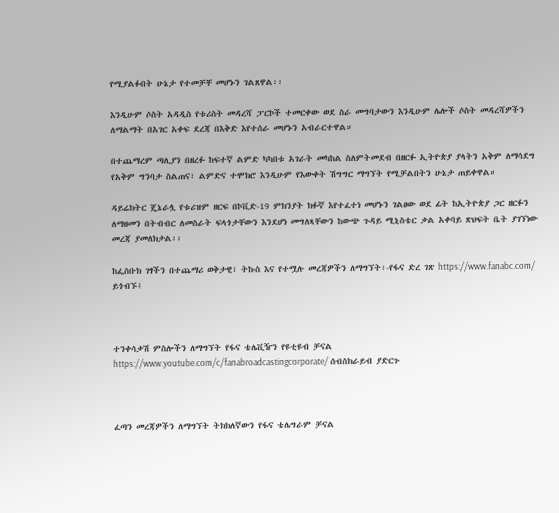የሚያልፉበት ሁኔታ የተመቻቸ መሆኑን ገልጸዋል፡፡

እንዲሁም ሶስት አዳዲስ የቱሪስት መዳረሻ ፓርኮች ተመርቀው ወደ ስራ መግባታውን እንዲሁም ሌሎች ሶስት መዳረሻዎችን ለማልማት በአገር አቀፍ ደረጃ በእቅድ እየተሰራ መሆኑን አብራርተዋል።

በተጨማረም ጣሊያን በዘረፉ ከፍተኛ ልምድ ካካበቱ አገራት መካከል ስለምትመደብ በዘርፉ ኢትዮጵያ ያላትን አቅም ለማሳደግ የአቅም ግንባታ ስልጠና፣ ልምድና ተሞክሮ እንዲሁም የእውቀት ሽግግር ማግኘት የሚቻልበትን ሁኔታ ጠይቀዋል።

ዳይሬክትር ጄኔራሏ የቱሪዝም ዘርፍ በኮቪድ-19 ምክንያት ክፉኛ እየተፈተነ መሆኑን ገልፀው ወደ ፊት ከኢትዮጵያ ጋር ዘርፉን ለማዘመን በትብብር ለመስራት ፍላጎታቸውን እንደሆነ መግለጻቸውን ከውጭ ጉዳይ ሚኒስቴር ቃል አቀባይ ጽህፍት ቤት ያገኘነው መረጃ ያመለክታል፡፡

ከፌስቡክ ገፃችን በተጨማሪ ወቅታዊ፣ ትኩስ እና የተሟሉ መረጃዎችን ለማግኘት፡-የፋና ድረ ገጽ https://www.fanabc.com/ ይጎብኙ፤



ተንቀሳቃሽ ምስሎችን ለማግኘት የፋና ቴሌቪዥን የዩቲዩብ ቻናል https://www.youtube.com/c/fanabroadcastingcorporate/ ሰብስክራይብ ያድርጉ



ፈጣን መረጃዎችን ለማግኘት ትክክለኛውን የፋና ቴሌግራም ቻናል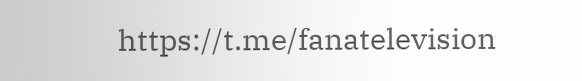https://t.me/fanatelevision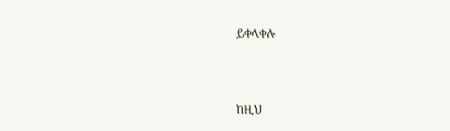ይቀላቀሉ



ከዚህ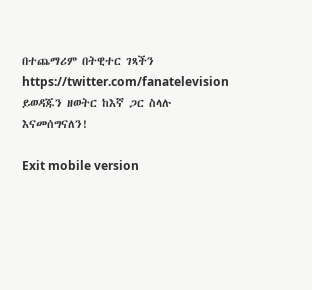በተጨማሪም በትዊተር ገጻችን https://twitter.com/fanatelevision ይወዳጁን ዘወትር ከእኛ ጋር ስላሉ እናመሰግናለን!

Exit mobile version